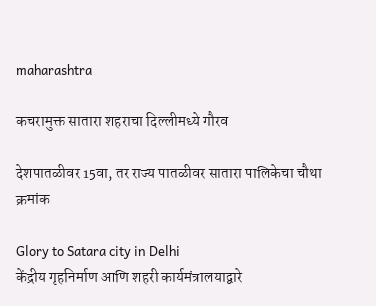maharashtra

कचरामुक्त सातारा शहराचा दिल्लीमध्ये गौरव

देशपातळीवर 15वा, तर राज्य पातळीवर सातारा पालिकेचा चौथा क्रमांक

Glory to Satara city in Delhi
केंद्रीय गृहनिर्माण आणि शहरी कार्यमंत्रालयाद्वारे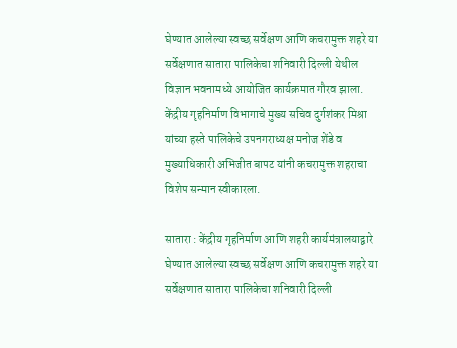घेण्यात आलेल्या स्वच्छ सर्वेक्षण आणि कचरामुक्त शहरे या सर्वेक्षणात सातारा पालिकेचा शनिवारी दिल्ली येथील विज्ञान भवनामध्ये आयोजित कार्यक्रमात गौरव झाला. केंद्रीय गृहनिर्माण विभागाचे मुख्य सचिव दुर्गशंकर मिश्रा यांच्या हस्ते पालिकेचे उपनगराध्यक्ष मनोज शेंडे व मुख्याधिकारी अभिजीत बापट यांनी कचरामुक्त शहराचा विशेप सन्मान स्वीकारला.

सातारा : केंद्रीय गृहनिर्माण आणि शहरी कार्यमंत्रालयाद्वारे घेण्यात आलेल्या स्वच्छ सर्वेक्षण आणि कचरामुक्त शहरे या सर्वेक्षणात सातारा पालिकेचा शनिवारी दिल्ली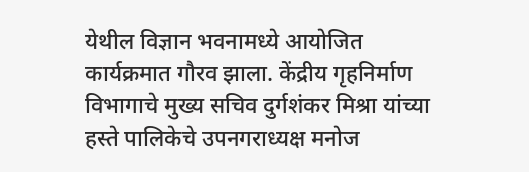येथील विज्ञान भवनामध्ये आयोजित कार्यक्रमात गौरव झाला. केंद्रीय गृहनिर्माण विभागाचे मुख्य सचिव दुर्गशंकर मिश्रा यांच्या हस्ते पालिकेचे उपनगराध्यक्ष मनोज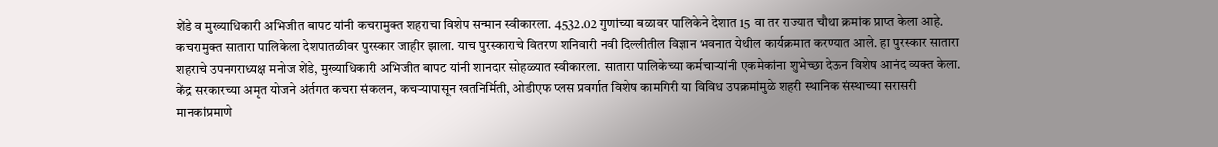शेंडे व मुख्याधिकारी अभिजीत बापट यांनी कचरामुक्त शहराचा विशेप सन्मान स्वीकारला. 4532.02 गुणांच्या बळावर पालिकेने देशात 15 वा तर राज्यात चौथा क्रमांक प्राप्त केला आहे.
कचरामुक्त सातारा पालिकेला देशपातळीवर पुरस्कार जाहीर झाला. याच पुरस्काराचे वितरण शनिवारी नवी दिल्लीतील विज्ञान भवनात येथील कार्यक्रमात करण्यात आले. हा पुरस्कार सातारा शहराचे उपनगराध्यक्ष मनोज शेंडे, मुख्याधिकारी अभिजीत बापट यांनी शानदार सोहळ्यात स्वीकारला. सातारा पालिकेच्या कर्मचाऱ्यांनी एकमेकांना शुभेच्छा देऊन विशेष आनंद व्यक्त केला. केंद्र सरकारच्या अमृत योजने अंर्तगत कचरा संकलन, कचऱ्यापासून खतनिर्मिती, ओडीएफ प्लस प्रवर्गात विशेष कामगिरी या विविध उपक्रमांमुळे शहरी स्थानिक संस्थाच्या सरासरी मानकांप्रमाणे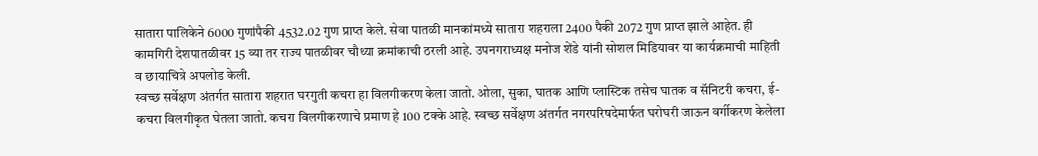सातारा पालिकेने 6000 गुणांपैकी 4532.02 गुण प्राप्त केले. सेवा पातळी मानकांमध्ये सातारा शहराला 2400 पैकी 2072 गुण प्राप्त झाले आहेत. ही कामगिरी देशपातळीवर 15 व्या तर राज्य पातळीवर चौथ्या क्रमांकाची ठरली आहे. उपनगराध्यक्ष मनोज शेंडे यांनी सोशल मिडियावर या कार्यक्रमाची माहिती व छायाचित्रे अपलोड केली.
स्वच्छ सर्वेक्षण अंतर्गत सातारा शहरात घरगुती कचरा हा विलगीकरण केला जातो. ओला, सुका, घातक आणि प्लास्टिक तसेच घातक व सॅनिटरी कचरा, ई-कचरा विलगीकृत घेतला जातो. कचरा विलगीकरणाचे प्रमाण हे 100 टक्के आहे. स्वच्छ सर्वेक्षण अंतर्गत नगरपरिषदेमार्फत घरोघरी जाऊन वर्गीकरण केलेला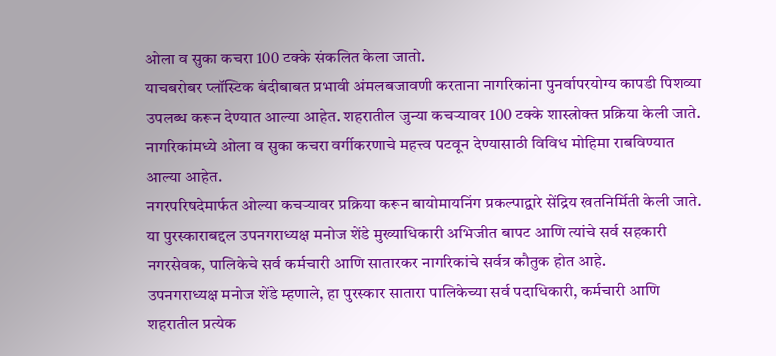ओला व सुका कचरा 100 टक्के संकलित केला जातो.
याचबरोबर प्लॉस्टिक बंदीबाबत प्रभावी अंमलबजावणी करताना नागरिकांना पुनर्वापरयोग्य कापडी पिशव्या उपलब्ध करून देण्यात आल्या आहेत. शहरातील जुन्या कचऱ्यावर 100 टक्के शास्त्रोक्त प्रक्रिया केली जाते. नागरिकांमध्ये ओला व सुका कचरा वर्गीकरणाचे महत्त्व पटवून देण्यासाठी विविध मोहिमा राबविण्यात आल्या आहेत.
नगरपरिषदेमार्फत ओल्या कचऱ्यावर प्रक्रिया करून बायोमायनिंग प्रकल्पाद्वारे सेंद्रिय खतनिर्मिती केली जाते.
या पुरस्काराबद्दल उपनगराध्यक्ष मनोज शेंडे मुख्याधिकारी अभिजीत बापट आणि त्यांचे सर्व सहकारी नगरसेवक, पालिकेचे सर्व कर्मचारी आणि सातारकर नागरिकांचे सर्वत्र कौतुक होत आहे.
उपनगराध्यक्ष मनोज शेंडे म्हणाले, हा पुरस्कार सातारा पालिकेच्या सर्व पदाधिकारी, कर्मचारी आणि शहरातील प्रत्येक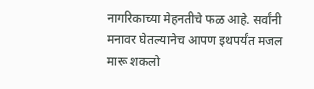नागरिकाच्या मेहनतीचे फळ आहे. सर्वांनी मनावर घेतल्यानेच आपण इथपर्यंत मजल मारू शकलो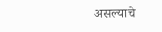असल्याचे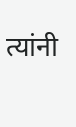त्यांनी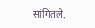सांगितले.